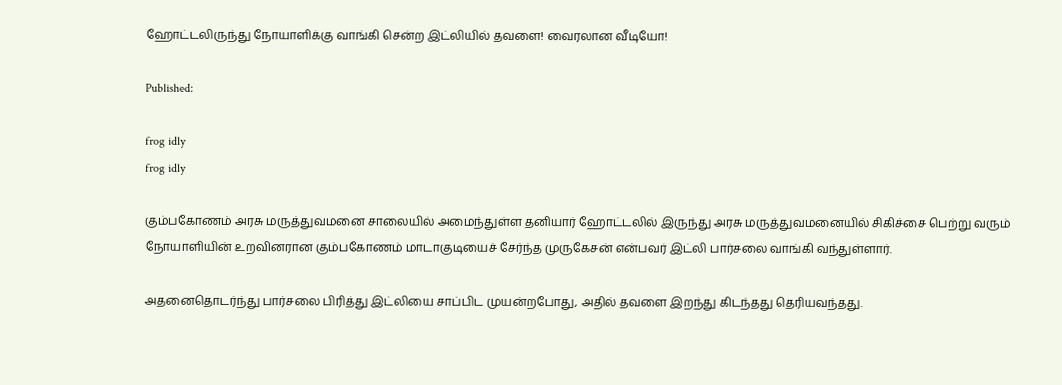ஹோட்டலிருந்து நோயாளிக்கு வாங்கி சென்ற இட்லியில் தவளை! வைரலான வீடியோ!

Published:

frog idly
frog idly

கும்பகோணம் அரசு மருத்துவமனை சாலையில் அமைந்துள்ள தனியார் ஹோட்டலில் இருந்து அரசு மருத்துவமனையில் சிகிச்சை பெற்று வரும் நோயாளியின் உறவினரான கும்பகோணம் மாடாகுடியைச் சேர்ந்த முருகேசன் என்பவர் இட்லி பார்சலை வாங்கி வந்துள்ளார்.

அதனைதொடர்ந்து பார்சலை பிரித்து இட்லியை சாப்பிட முயன்றபோது, அதில் தவளை இறந்து கிடந்தது தெரியவந்தது.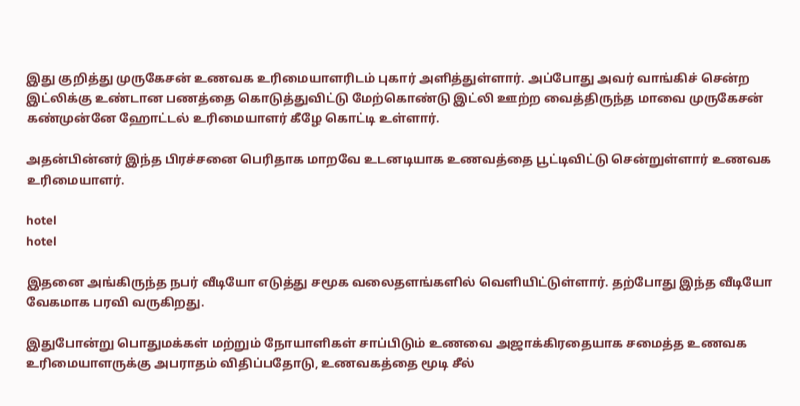இது குறித்து முருகேசன் உணவக உரிமையாளரிடம் புகார் அளித்துள்ளார். அப்போது அவர் வாங்கிச் சென்ற இட்லிக்கு உண்டான பணத்தை கொடுத்துவிட்டு மேற்கொண்டு இட்லி ஊற்ற வைத்திருந்த மாவை முருகேசன் கண்முன்னே ஹோட்டல் உரிமையாளர் கீழே கொட்டி உள்ளார்.

அதன்பின்னர் இந்த பிரச்சனை பெரிதாக மாறவே உடனடியாக உணவத்தை பூட்டிவிட்டு சென்றுள்ளார் உணவக உரிமையாளர்.

hotel
hotel

இதனை அங்கிருந்த நபர் வீடியோ எடுத்து சமூக வலைதளங்களில் வெளியிட்டுள்ளார். தற்போது இந்த வீடியோ வேகமாக பரவி வருகிறது.

இதுபோன்று பொதுமக்கள் மற்றும் நோயாளிகள் சாப்பிடும் உணவை அஜாக்கிரதையாக சமைத்த உணவக உரிமையாளருக்கு அபராதம் விதிப்பதோடு, உணவகத்தை மூடி சீல்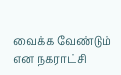வைக்க வேண்டும் என நகராட்சி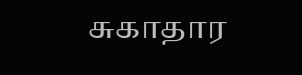சுகாதார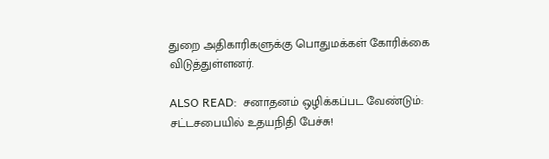துறை அதிகாரிகளுக்கு பொதுமக்கள் கோரிக்கை விடுத்துள்ளனர்.

ALSO READ:  சனாதனம் ஒழிக்கப்பட வேண்டும்: சட்டசபையில் உதயநிதி பேச்சு!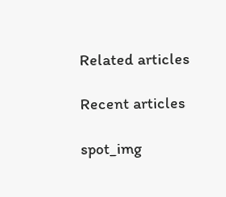Related articles

Recent articles

spot_img